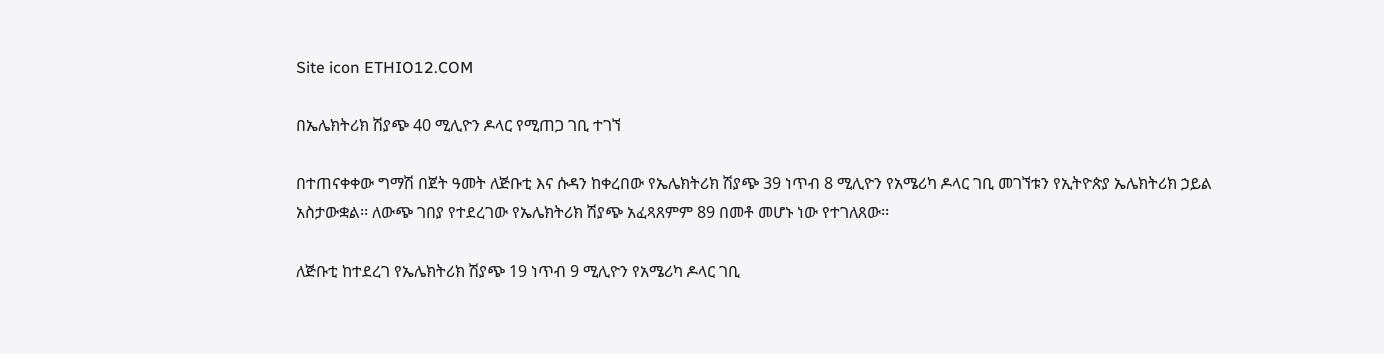Site icon ETHIO12.COM

በኤሌክትሪክ ሽያጭ 40 ሚሊዮን ዶላር የሚጠጋ ገቢ ተገኘ

በተጠናቀቀው ግማሽ በጀት ዓመት ለጅቡቲ እና ሱዳን ከቀረበው የኤሌክትሪክ ሽያጭ 39 ነጥብ 8 ሚሊዮን የአሜሪካ ዶላር ገቢ መገኘቱን የኢትዮጵያ ኤሌክትሪክ ኃይል አስታውቋል፡፡ ለውጭ ገበያ የተደረገው የኤሌክትሪክ ሽያጭ አፈጻጸምም 89 በመቶ መሆኑ ነው የተገለጸው፡፡

ለጅቡቲ ከተደረገ የኤሌክትሪክ ሽያጭ 19 ነጥብ 9 ሚሊዮን የአሜሪካ ዶላር ገቢ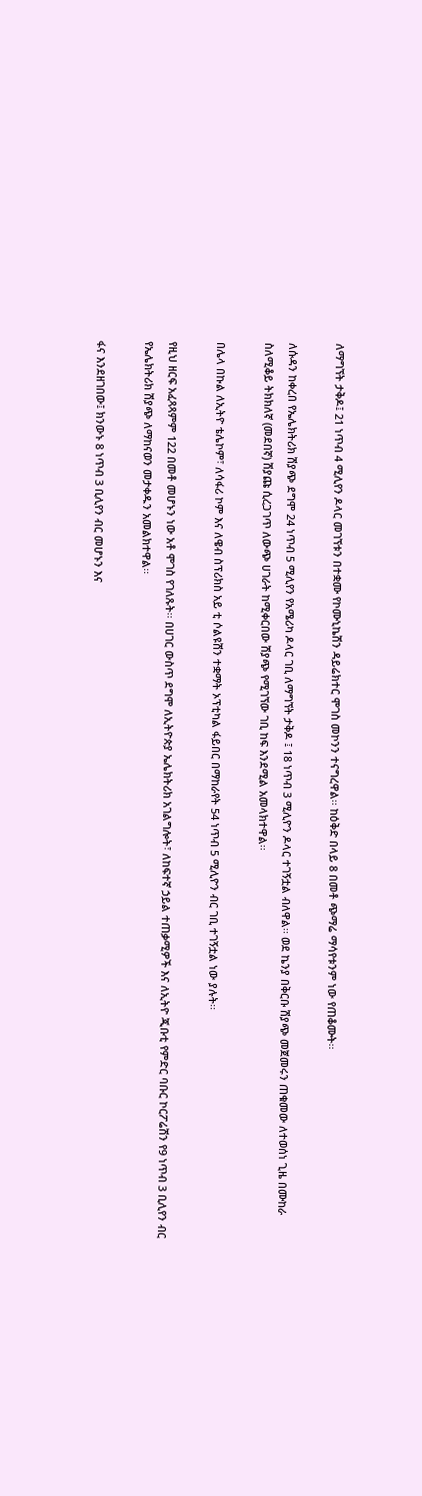ለማግኘት ታቅዶ፤ 21 ነጥብ 4 ሚሊየን ዶላር መገኘቱን በተቋሙ የኮሙኒኬሽን ዳይሬክተር ሞገስ መኮንን ተናግረዋል፡፡ ከዕቅድ በላይ 8 በመቶ ጭማሬ ማሳየቱንም ነው የጠቆሙት፡፡

ለሱዳን ከቀረበ የኤሌክትሪክ ሽያጭ ደግሞ 24 ነጥብ 5 ሚሊየን የአሜሪካ ዶላር ገቢ ለማግኘት ታቅዶ ፤ 18 ነጥብ 3 ሚሊዮን ዶላር ተገኝቷል ብለዋል፡፡ ወደ ኬንያ በቅርቡ ሽያጭ መጀመሩን ጠቁመው ለተወሰነ ጊዜ በሙከራ ስለሚቆይ ትክክለኛ (መደበኛ) ሽያጩ ሲረጋገጥ ለውጭ ሀገራት ከሚቀርበው ሽያጭ የሚገኘው ገቢ ከፍ እንደሚል አመላክተዋል፡፡

በሌላ በኩል ለኢትዮ ቴሌኮም፣ ለሳፋሪ ኮም እና ለዌብ ስፕሪክስ አይ ቲ ሶልዩሽን ተቋማት ኦፕቲካል ፋይበር በማከራየት 54 ነጥብ 5 ሚሊዮን ብር ገቢ ተገኝቷል ነው ያሉት፡፡

የዚህ ዘርፍ አፈጻጻምም 122 በመቶ መሆኑን ነው አቶ ሞገስ የገለጹት፡፡ በሀገር ውስጥ ደግሞ ለኢትዮጵያ ኤሌክትሪክ አገልግሎት፣ ለከፍተኛ ኃይል ተጠቃሚዎች እና ለኢትዮ ጂቡቲ የምድር ባቡር ኮርፖሬሽን የ9 ነጥብ 3 ቢሊየን ብር የኤሌክትሪክ ሽያጭ ለማከናወን መታቀዱን አመልክተዋል፡፡

ፋና እንደዘገበው፤ ክንውኑ 8 ነጥብ 3 ቢሊየን ብር መሆኑን እና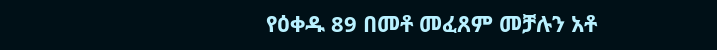የዕቀዱ 89 በመቶ መፈጸም መቻሉን አቶ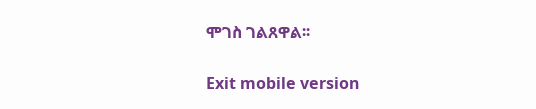ሞገስ ገልጸዋል፡፡

Exit mobile version